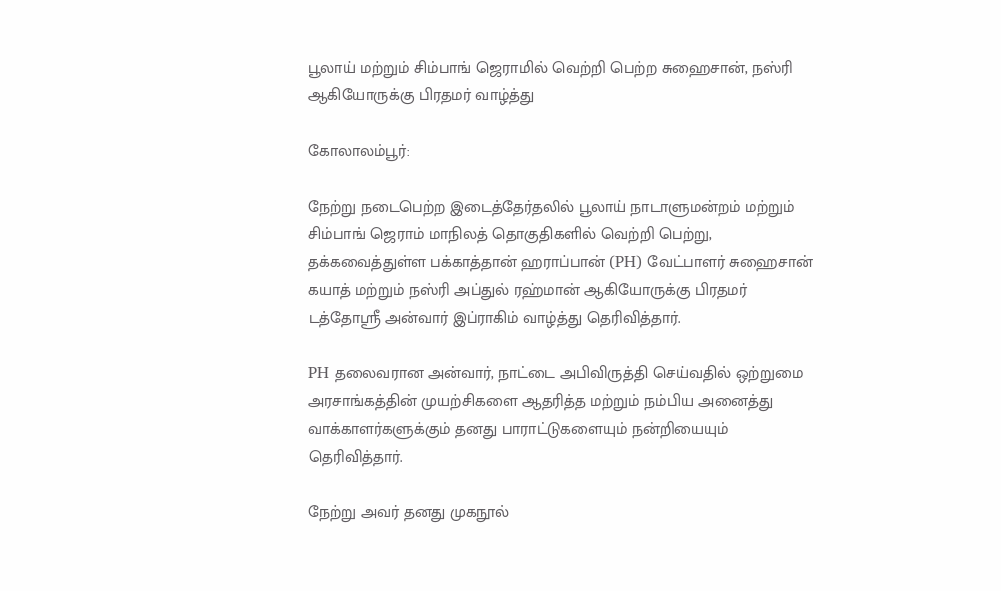பூலாய் மற்றும் சிம்பாங் ஜெராமில் வெற்றி பெற்ற சுஹைசான், நஸ்ரி ஆகியோருக்கு பிரதமர் வாழ்த்து

கோலாலம்பூர்:

நேற்று நடைபெற்ற இடைத்தேர்தலில் பூலாய் நாடாளுமன்றம் மற்றும் சிம்பாங் ஜெராம் மாநிலத் தொகுதிகளில் வெற்றி பெற்று, தக்கவைத்துள்ள பக்காத்தான் ஹராப்பான் (PH) வேட்பாளர் சுஹைசான் கயாத் மற்றும் நஸ்ரி அப்துல் ரஹ்மான் ஆகியோருக்கு பிரதமர் டத்தோஸ்ரீ அன்வார் இப்ராகிம் வாழ்த்து தெரிவித்தார்.

PH தலைவரான அன்வார், நாட்டை அபிவிருத்தி செய்வதில் ஒற்றுமை அரசாங்கத்தின் முயற்சிகளை ஆதரித்த மற்றும் நம்பிய அனைத்து வாக்காளர்களுக்கும் தனது பாராட்டுகளையும் நன்றியையும் தெரிவித்தார்.

நேற்று அவர் தனது முகநூல்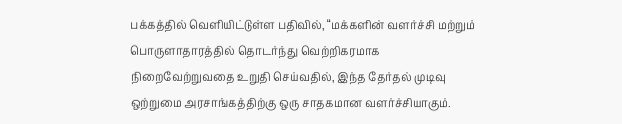பக்கத்தில் வெளியிட்டுள்ள பதிவில், “மக்களின் வளர்ச்சி மற்றும் பொருளாதாரத்தில் தொடர்ந்து வெற்றிகரமாக நிறைவேற்றுவதை உறுதி செய்வதில், இந்த தேர்தல் முடிவு ஒற்றுமை அரசாங்கத்திற்கு ஒரு சாதகமான வளர்ச்சியாகும்.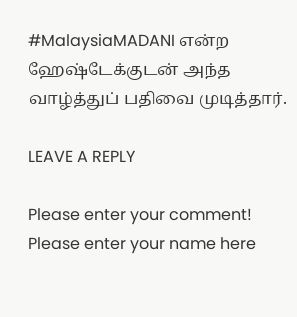#MalaysiaMADANI என்ற ஹேஷ்டேக்குடன் அந்த வாழ்த்துப் பதிவை முடித்தார்.

LEAVE A REPLY

Please enter your comment!
Please enter your name here